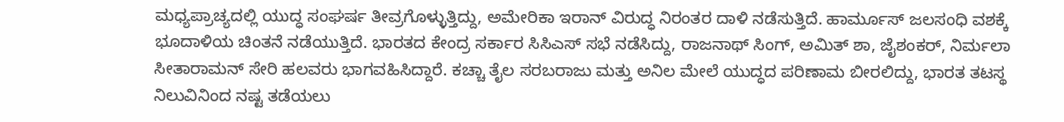ಮಧ್ಯಪ್ರಾಚ್ಯದಲ್ಲಿ ಯುದ್ಧ ಸಂಘರ್ಷ ತೀವ್ರಗೊಳ್ಳುತ್ತಿದ್ದು, ಅಮೇರಿಕಾ ಇರಾನ್ ವಿರುದ್ಧ ನಿರಂತರ ದಾಳಿ ನಡೆಸುತ್ತಿದೆ. ಹಾರ್ಮೂಸ್ ಜಲಸಂಧಿ ವಶಕ್ಕೆ ಭೂದಾಳಿಯ ಚಿಂತನೆ ನಡೆಯುತ್ತಿದೆ. ಭಾರತದ ಕೇಂದ್ರ ಸರ್ಕಾರ ಸಿಸಿಎಸ್ ಸಭೆ ನಡೆಸಿದ್ದು, ರಾಜನಾಥ್ ಸಿಂಗ್, ಅಮಿತ್ ಶಾ, ಜೈಶಂಕರ್, ನಿರ್ಮಲಾ ಸೀತಾರಾಮನ್ ಸೇರಿ ಹಲವರು ಭಾಗವಹಿಸಿದ್ದಾರೆ. ಕಚ್ಚಾ ತೈಲ ಸರಬರಾಜು ಮತ್ತು ಅನಿಲ ಮೇಲೆ ಯುದ್ಧದ ಪರಿಣಾಮ ಬೀರಲಿದ್ದು, ಭಾರತ ತಟಸ್ಥ ನಿಲುವಿನಿಂದ ನಷ್ಟ ತಡೆಯಲು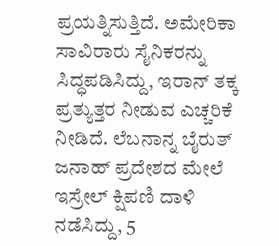ಪ್ರಯತ್ನಿಸುತ್ತಿದೆ. ಅಮೇರಿಕಾ ಸಾವಿರಾರು ಸೈನಿಕರನ್ನು ಸಿದ್ಧಪಡಿಸಿದ್ದು, ಇರಾನ್ ತಕ್ಕ ಪ್ರತ್ಯುತ್ತರ ನೀಡುವ ಎಚ್ಚರಿಕೆ ನೀಡಿದೆ. ಲೆಬನಾನ್ನ ಬೈರುತ್ ಜನಾಹ್ ಪ್ರದೇಶದ ಮೇಲೆ ಇಸ್ರೇಲ್ ಕ್ಷಿಪಣಿ ದಾಳಿ ನಡೆಸಿದ್ದು, 5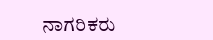ನಾಗರಿಕರು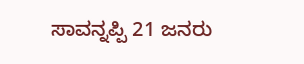ಸಾವನ್ನಪ್ಪಿ 21 ಜನರು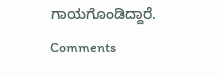ಗಾಯಗೊಂಡಿದ್ದಾರೆ.
Comments